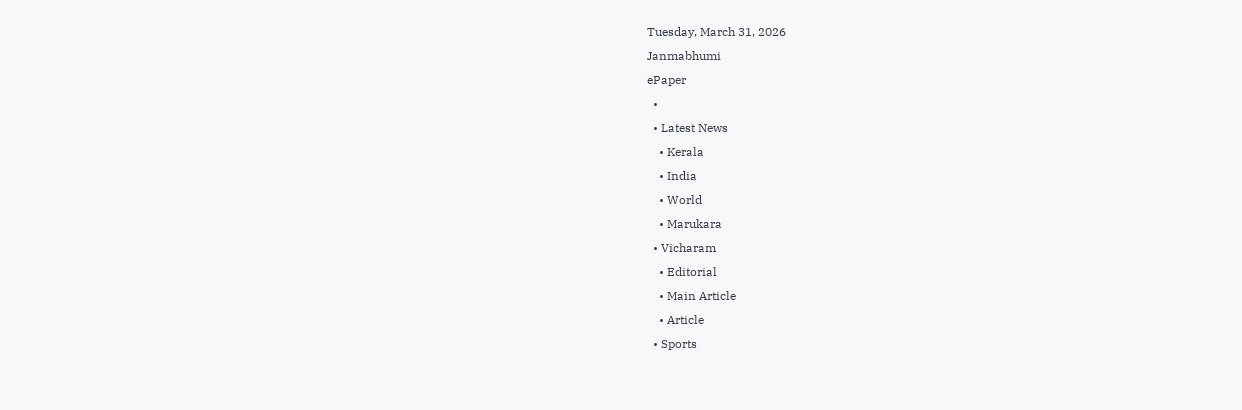Tuesday, March 31, 2026
Janmabhumi
ePaper
  •
  • Latest News
    • Kerala
    • India
    • World
    • Marukara
  • Vicharam
    • Editorial
    • Main Article
    • Article
  • Sports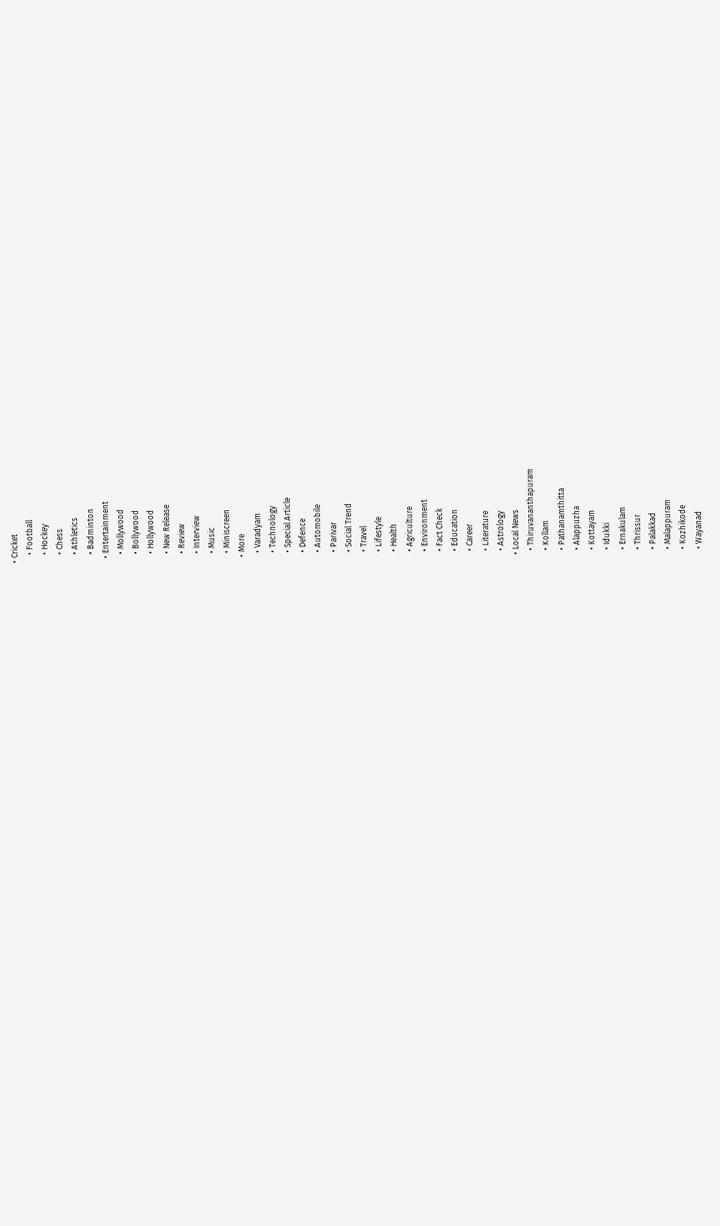• Cricket
    • Football
    • Hockey
    • Chess
    • Athletics
    • Badminton
  • Entertainment
    • Mollywood
    • Bollywood
    • Hollywood
    • New Release
    • Review
    • Interview
    • Music
    • Miniscreen
  • More
    • Varadyam
    • Technology
    • Special Article
    • Defence
    • Automobile
    • Parivar
    • Social Trend
    • Travel
    • Lifestyle
    • Health
    • Agriculture
    • Environment
    • Fact Check
    • Education
    • Career
    • Literature
    • Astrology
  • Local News
    • Thiruvananthapuram
    • Kollam
    • Pathanamthitta
    • Alappuzha
    • Kottayam
    • Idukki
    • Ernakulam
    • Thrissur
    • Palakkad
    • Malappuram
    • Kozhikode
    • Wayanad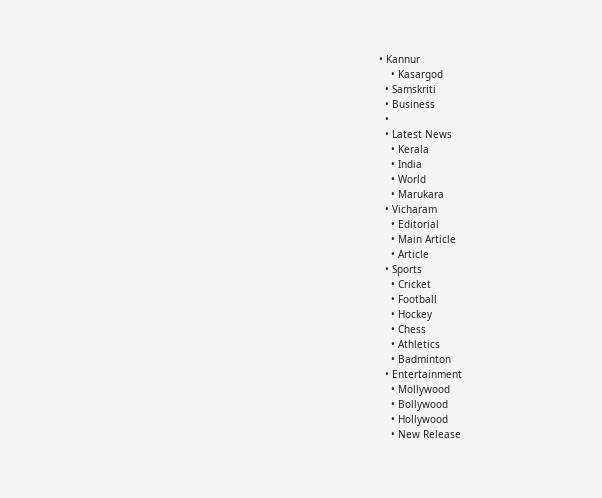• Kannur
    • Kasargod
  • Samskriti
  • Business
  •
  • Latest News
    • Kerala
    • India
    • World
    • Marukara
  • Vicharam
    • Editorial
    • Main Article
    • Article
  • Sports
    • Cricket
    • Football
    • Hockey
    • Chess
    • Athletics
    • Badminton
  • Entertainment
    • Mollywood
    • Bollywood
    • Hollywood
    • New Release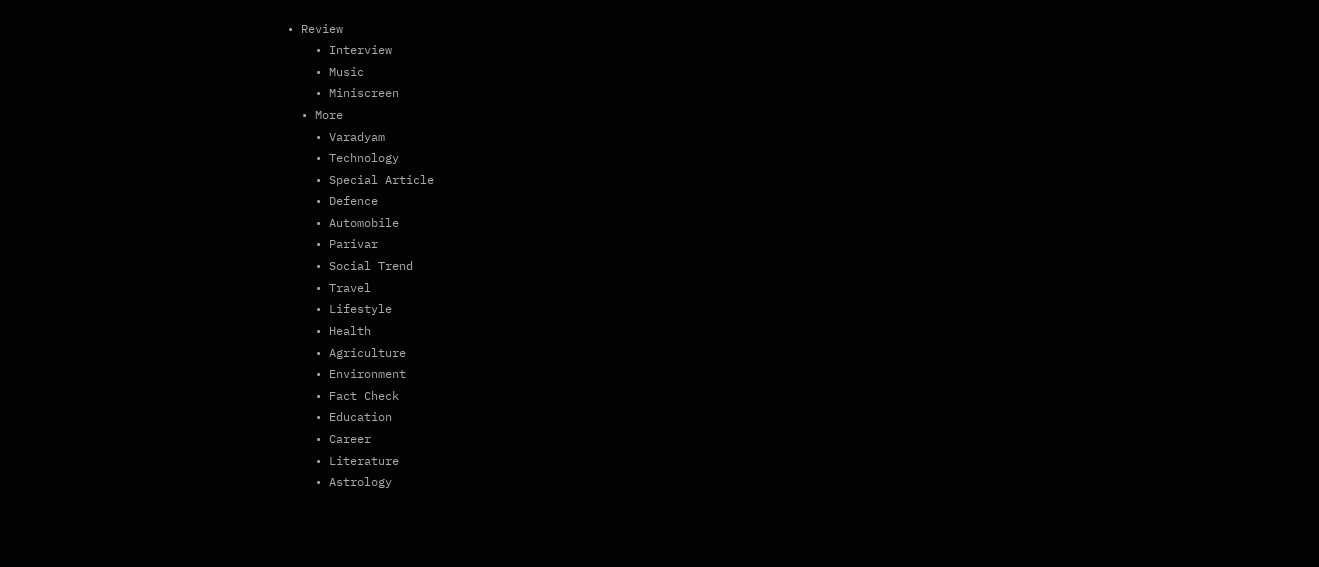• Review
    • Interview
    • Music
    • Miniscreen
  • More
    • Varadyam
    • Technology
    • Special Article
    • Defence
    • Automobile
    • Parivar
    • Social Trend
    • Travel
    • Lifestyle
    • Health
    • Agriculture
    • Environment
    • Fact Check
    • Education
    • Career
    • Literature
    • Astrology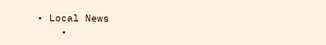• Local News
    •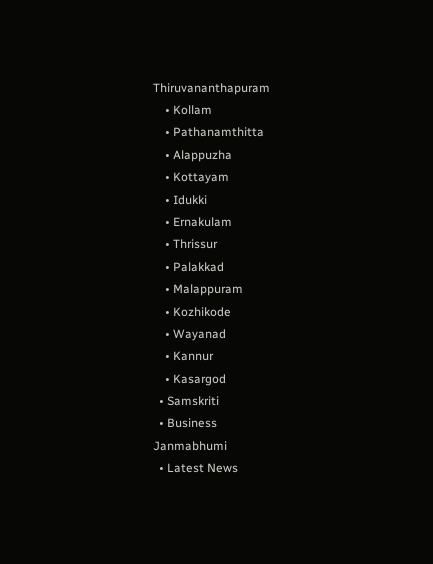Thiruvananthapuram
    • Kollam
    • Pathanamthitta
    • Alappuzha
    • Kottayam
    • Idukki
    • Ernakulam
    • Thrissur
    • Palakkad
    • Malappuram
    • Kozhikode
    • Wayanad
    • Kannur
    • Kasargod
  • Samskriti
  • Business
Janmabhumi
  • Latest News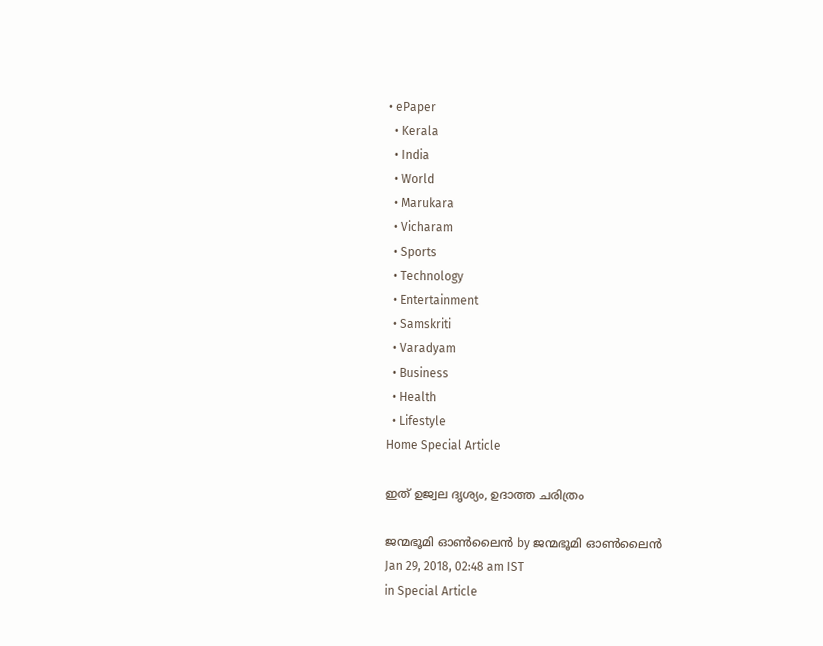• ePaper
  • Kerala
  • India
  • World
  • Marukara
  • Vicharam
  • Sports
  • Technology
  • Entertainment
  • Samskriti
  • Varadyam
  • Business
  • Health
  • Lifestyle
Home Special Article

ഇത് ഉജ്വല ദൃശ്യം, ഉദാത്ത ചരിത്രം

ജന്മഭൂമി ഓണ്‍ലൈന്‍ by ജന്മഭൂമി ഓണ്‍ലൈന്‍
Jan 29, 2018, 02:48 am IST
in Special Article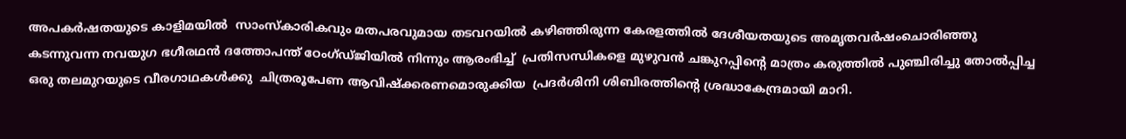അപകര്‍ഷതയുടെ കാളിമയില്‍  സാംസ്‌കാരികവും മതപരവുമായ തടവറയില്‍ കഴിഞ്ഞിരുന്ന കേരളത്തില്‍ ദേശീയതയുടെ അമൃതവര്‍ഷംചൊരിഞ്ഞു കടന്നുവന്ന നവയുഗ ഭഗീരഥന്‍ ദത്തോപന്ത് ഠേംഗ്ഡ്ജിയില്‍ നിന്നും ആരംഭിച്ച്  പ്രതിസന്ധികളെ മുഴുവന്‍ ചങ്കുറപ്പിന്റെ മാത്രം കരുത്തില്‍ പുഞ്ചിരിച്ചു തോല്‍പ്പിച്ച ഒരു തലമുറയുടെ വീരഗാഥകള്‍ക്കു  ചിത്രരൂപേണ ആവിഷ്‌ക്കരണമൊരുക്കിയ  പ്രദര്‍ശിനി ശിബിരത്തിന്റെ ശ്രദ്ധാകേന്ദ്രമായി മാറി.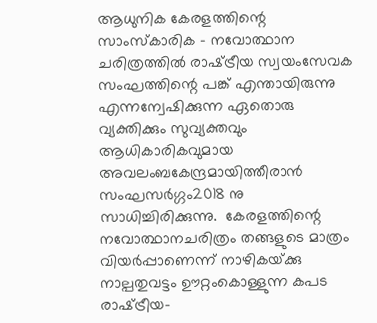ആധുനിക കേരളത്തിന്റെ സാംസ്‌കാരിക – നവോത്ഥാന ചരിത്രത്തില്‍ രാഷ്‌ട്രീയ സ്വയംസേവക സംഘത്തിന്റെ പങ്ക് എന്തായിരുന്നു എന്നന്വേഷിക്കുന്ന ഏതൊരു വ്യക്തിക്കും സുവ്യക്തവും ആധികാരികവുമായ അവലംബകേന്ദ്രമായിത്തീരാന്‍ സംഘസര്‍ഗ്ഗം2018 നു സാധിച്ചിരിക്കുന്നു.  കേരളത്തിന്റെ നവോത്ഥാനചരിത്രം തങ്ങളുടെ മാത്രം വിയര്‍പ്പാണെന്ന് നാഴികയ്‌ക്കു നാല്പതുവട്ടം ഊറ്റംകൊള്ളുന്ന കപട രാഷ്‌ട്രീയ-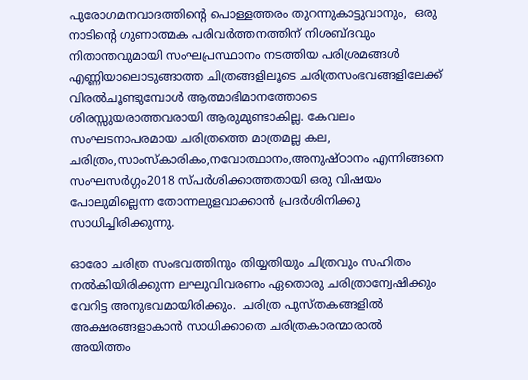പുരോഗമനവാദത്തിന്റെ പൊള്ളത്തരം തുറന്നുകാട്ടുവാനും,  ഒരു നാടിന്റെ ഗുണാത്മക പരിവര്‍ത്തനത്തിന് നിശബ്ദവും നിതാന്തവുമായി സംഘപ്രസ്ഥാനം നടത്തിയ പരിശ്രമങ്ങള്‍ എണ്ണിയാലൊടുങ്ങാത്ത ചിത്രങ്ങളിലൂടെ ചരിത്രസംഭവങ്ങളിലേക്ക് വിരല്‍ചൂണ്ടുമ്പോള്‍ ആത്മാഭിമാനത്തോടെ ശിരസ്സുയരാത്തവരായി ആരുമുണ്ടാകില്ല. കേവലം സംഘടനാപരമായ ചരിത്രത്തെ മാത്രമല്ല കല, ചരിത്രം,സാംസ്‌കാരികം,നവോത്ഥാനം,അനുഷ്ഠാനം എന്നിങ്ങനെ സംഘസര്‍ഗ്ഗം2018 സ്പര്‍ശിക്കാത്തതായി ഒരു വിഷയം പോലുമില്ലെന്ന തോന്നലുളവാക്കാന്‍ പ്രദര്‍ശിനിക്കു സാധിച്ചിരിക്കുന്നു.

ഓരോ ചരിത്ര സംഭവത്തിനും തിയ്യതിയും ചിത്രവും സഹിതം നല്‍കിയിരിക്കുന്ന ലഘുവിവരണം ഏതൊരു ചരിത്രാന്വേഷിക്കും വേറിട്ട അനുഭവമായിരിക്കും.  ചരിത്ര പുസ്തകങ്ങളില്‍ അക്ഷരങ്ങളാകാന്‍ സാധിക്കാതെ ചരിത്രകാരന്മാരാല്‍ അയിത്തം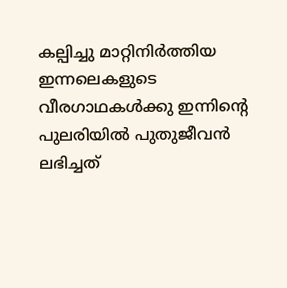കല്പിച്ചു മാറ്റിനിര്‍ത്തിയ  ഇന്നലെകളുടെ വീരഗാഥകള്‍ക്കു ഇന്നിന്റെ  പുലരിയില്‍ പുതുജീവന്‍ ലഭിച്ചത്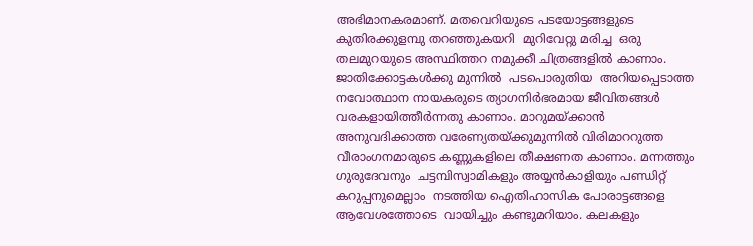അഭിമാനകരമാണ്. മതവെറിയുടെ പടയോട്ടങ്ങളുടെ കുതിരക്കുളമ്പു തറഞ്ഞുകയറി  മുറിവേറ്റു മരിച്ച  ഒരു തലമുറയുടെ അസ്ഥിത്തറ നമുക്കീ ചിത്രങ്ങളില്‍ കാണാം.  ജാതിക്കോട്ടകള്‍ക്കു മുന്നില്‍  പടപൊരുതിയ  അറിയപ്പെടാത്ത നവോത്ഥാന നായകരുടെ ത്യാഗനിര്‍ഭരമായ ജീവിതങ്ങള്‍ വരകളായിത്തീര്‍ന്നതു കാണാം. മാറുമയ്‌ക്കാന്‍ അനുവദിക്കാത്ത വരേണ്യതയ്‌ക്കുമുന്നില്‍ വിരിമാററുത്ത വീരാംഗനമാരുടെ കണ്ണുകളിലെ തീക്ഷണത കാണാം. മന്നത്തും  ഗുരുദേവനും  ചട്ടമ്പിസ്വാമികളും അയ്യന്‍കാളിയും പണ്ഡിറ്റ് കറുപ്പനുമെല്ലാം  നടത്തിയ ഐതിഹാസിക പോരാട്ടങ്ങളെ ആവേശത്തോടെ  വായിച്ചും കണ്ടുമറിയാം. കലകളും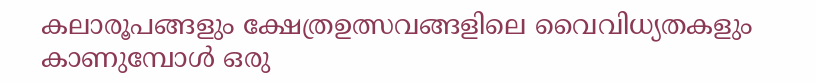കലാരൂപങ്ങളും ക്ഷേത്രഉത്സവങ്ങളിലെ വൈവിധ്യതകളും കാണുമ്പോള്‍ ഒരു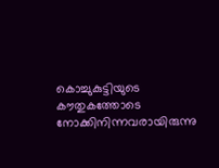കൊച്ചുകുട്ടിയുടെ കൗതുകത്തോടെ നോക്കിനിന്നവരായിരുന്നു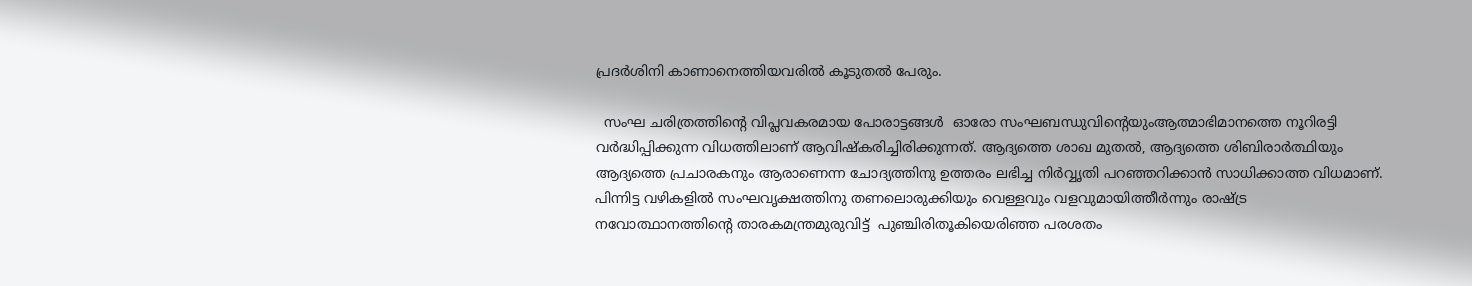പ്രദര്‍ശിനി കാണാനെത്തിയവരില്‍ കൂടുതല്‍ പേരും.

  സംഘ ചരിത്രത്തിന്റെ വിപ്ലവകരമായ പോരാട്ടങ്ങള്‍  ഓരോ സംഘബന്ധുവിന്റെയുംആത്മാഭിമാനത്തെ നൂറിരട്ടി വര്‍ദ്ധിപ്പിക്കുന്ന വിധത്തിലാണ് ആവിഷ്‌കരിച്ചിരിക്കുന്നത്. ആദ്യത്തെ ശാഖ മുതല്‍, ആദ്യത്തെ ശിബിരാര്‍ത്ഥിയും ആദ്യത്തെ പ്രചാരകനും ആരാണെന്ന ചോദ്യത്തിനു ഉത്തരം ലഭിച്ച നിര്‍വ്വൃതി പറഞ്ഞറിക്കാന്‍ സാധിക്കാത്ത വിധമാണ്. പിന്നിട്ട വഴികളില്‍ സംഘവൃക്ഷത്തിനു തണലൊരുക്കിയും വെള്ളവും വളവുമായിത്തീര്‍ന്നും രാഷ്‌ട്ര നവോത്ഥാനത്തിന്റെ താരകമന്ത്രമുരുവിട്ട്  പുഞ്ചിരിതൂകിയെരിഞ്ഞ പരശതം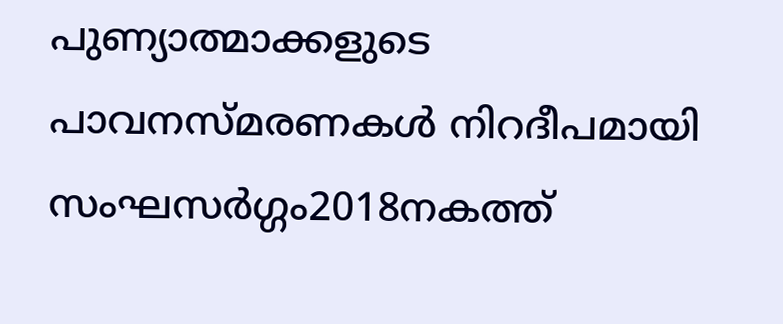പുണ്യാത്മാക്കളുടെ പാവനസ്മരണകള്‍ നിറദീപമായി സംഘസര്‍ഗ്ഗം2018നകത്ത്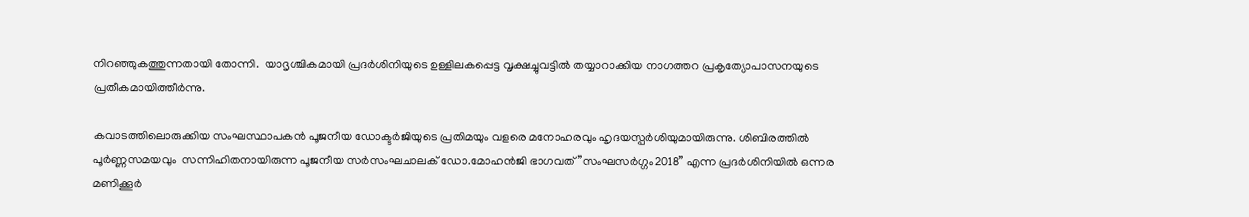നിറഞ്ഞുകത്തുന്നതായി തോന്നി.  യാദൃശ്ചികമായി പ്രദര്‍ശിനിയുടെ ഉള്ളിലകപ്പെട്ട വൃക്ഷച്ചുവട്ടില്‍ തയ്യാറാക്കിയ നാഗത്തറ പ്രകൃത്യോപാസനയുടെ  പ്രതീകമായിത്തീര്‍ന്നു.

കവാടത്തിലൊരുക്കിയ സംഘസ്ഥാപകന്‍ പൂജനീയ ഡോക്ടര്‍ജിയുടെ പ്രതിമയും വളരെ മനോഹരവും ഹൃദയസ്പര്‍ശിയുമായിരുന്നു. ശിബിരത്തില്‍ പൂര്‍ണ്ണസമയവും  സന്നിഹിതനായിരുന്ന പൂജനീയ സര്‍സംഘചാലക് ഡോ.മോഹന്‍ജി ഭാഗവത് ”സംഘസര്‍ഗ്ഗം2018” എന്ന പ്രദര്‍ശിനിയില്‍ ഒന്നര മണിക്കൂര്‍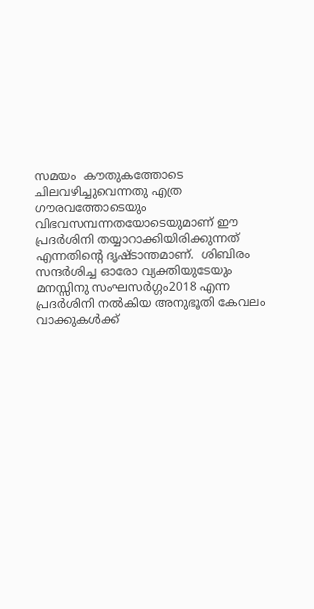സമയം  കൗതുകത്തോടെ ചിലവഴിച്ചുവെന്നതു എത്ര ഗൗരവത്തോടെയും  വിഭവസമ്പന്നതയോടെയുമാണ് ഈ പ്രദര്‍ശിനി തയ്യാറാക്കിയിരിക്കുന്നത് എന്നതിന്റെ ദൃഷ്ടാന്തമാണ്.  ശിബിരം സന്ദര്‍ശിച്ച ഓരോ വ്യക്തിയുടേയും മനസ്സിനു സംഘസര്‍ഗ്ഗം2018 എന്ന പ്രദര്‍ശിനി നല്‍കിയ അനുഭൂതി കേവലം വാക്കുകള്‍ക്ക്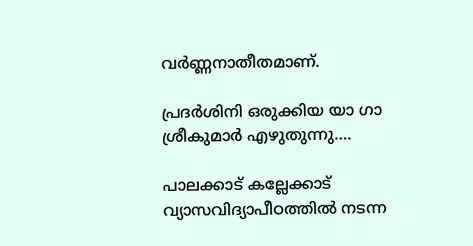വര്‍ണ്ണനാതീതമാണ്.

പ്രദര്‍ശിനി ഒരുക്കിയ യാ ഗാ ശ്രീകുമാര്‍ എഴുതുന്നു….

പാലക്കാട് കല്ലേക്കാട് വ്യാസവിദ്യാപീഠത്തില്‍ നടന്ന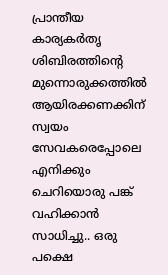പ്രാന്തീയ കാര്യകര്‍തൃ ശിബിരത്തിന്റെ മുന്നൊരുക്കത്തില്‍ ആയിരക്കണക്കിന് സ്വയം സേവകരെപ്പോലെ  എനിക്കും ചെറിയൊരു പങ്ക് വഹിക്കാന്‍ സാധിച്ചു.. ഒരു പക്ഷെ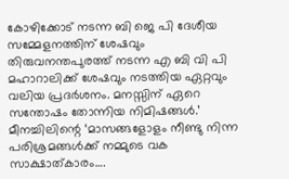കോഴിക്കോട് നടന്ന ബി ജെ പി ദേശീയ സമ്മേളനത്തിന് ശേഷവും തിരുവനന്തപുരത്ത് നടന്ന എ ബി വി പി മഹാറാലിക്ക് ശേഷവും നടത്തിയ ഏറ്റവും വലിയ പ്രദര്‍ശനം. മനസ്സിന് ഏറെ സന്തോഷം തോന്നിയ നിമിഷങ്ങള്‍.’ മീനച്ചിലിന്റെ ‘മാസങ്ങളോളം നീണ്ടു നിന്ന പരിശ്രമങ്ങള്‍ക്ക് നമ്മുടെ വക സാക്ഷാത്കാരം….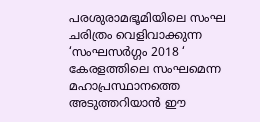പരശുരാമഭൂമിയിലെ സംഘ ചരിത്രം വെളിവാക്കുന്ന ‘സംഘസര്‍ഗ്ഗം 2018 ‘ കേരളത്തിലെ സംഘമെന്ന മഹാപ്രസ്ഥാനത്തെ അടുത്തറിയാന്‍ ഈ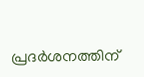പ്രദര്‍ശനത്തിന്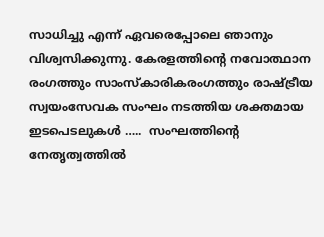സാധിച്ചു എന്ന് ഏവരെപ്പോലെ ഞാനും വിശ്വസിക്കുന്നു. കേരളത്തിന്റെ നവോത്ഥാന രംഗത്തും സാംസ്‌കാരികരംഗത്തും രാഷ്‌ട്രീയ സ്വയംസേവക സംഘം നടത്തിയ ശക്തമായ ഇടപെടലുകള്‍ …..  സംഘത്തിന്റെ നേതൃത്വത്തില്‍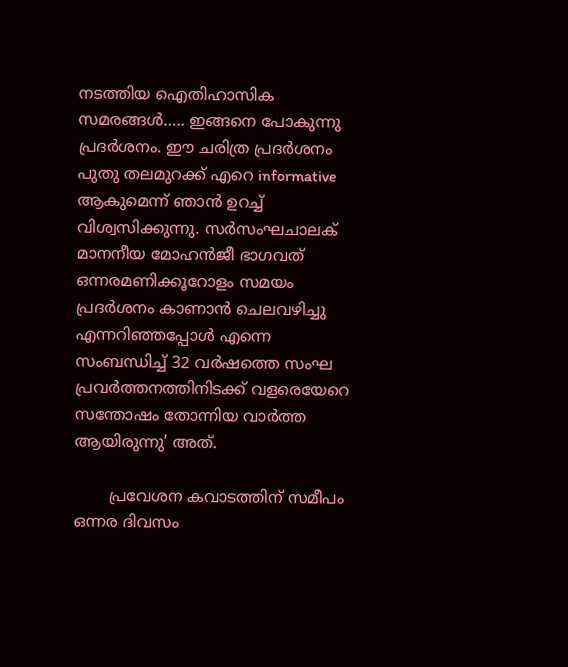നടത്തിയ ഐതിഹാസിക സമരങ്ങള്‍….. ഇങ്ങനെ പോകുന്നു പ്രദര്‍ശനം. ഈ ചരിത്ര പ്രദര്‍ശനം പുതു തലമുറക്ക് എറെ informative  ആകുമെന്ന് ഞാന്‍ ഉറച്ച് വിശ്വസിക്കുന്നു. സര്‍സംഘചാലക് മാനനീയ മോഹന്‍ജീ ഭാഗവത് ഒന്നരമണിക്കൂറോളം സമയം പ്രദര്‍ശനം കാണാന്‍ ചെലവഴിച്ചു എന്നറിഞ്ഞപ്പോള്‍ എന്നെ സംബന്ധിച്ച് 32 വര്‍ഷത്തെ സംഘ പ്രവര്‍ത്തനത്തിനിടക്ക് വളരെയേറെ സന്തോഷം തോന്നിയ വാര്‍ത്ത ആയിരുന്നു’ അത്.

       പ്രവേശന കവാടത്തിന് സമീപം ഒന്നര ദിവസം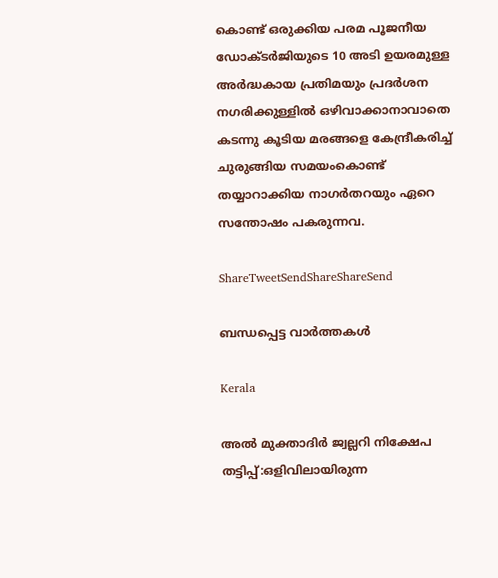കൊണ്ട് ഒരുക്കിയ പരമ പൂജനീയ ഡോക്ടര്‍ജിയുടെ 10 അടി ഉയരമുള്ള അര്‍ദ്ധകായ പ്രതിമയും പ്രദര്‍ശന നഗരിക്കുള്ളില്‍ ഒഴിവാക്കാനാവാതെ കടന്നു കൂടിയ മരങ്ങളെ കേന്ദ്രീകരിച്ച് ചുരുങ്ങിയ സമയംകൊണ്ട് തയ്യാറാക്കിയ നാഗര്‍തറയും ഏറെ സന്തോഷം പകരുന്നവ.

ShareTweetSendShareShareSend

ബന്ധപ്പെട്ട വാര്‍ത്തകള്‍

Kerala

അല്‍ മുക്താദിര്‍ ജ്വല്ലറി നിക്ഷേപ തട്ടിപ്പ്:ഒളിവിലായിരുന്ന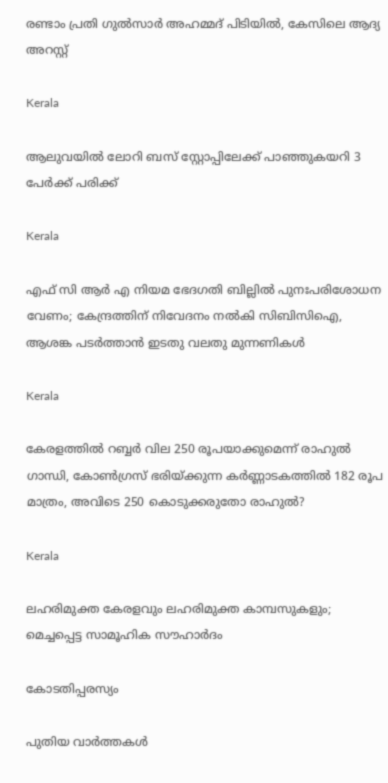രണ്ടാം പ്രതി ഗുല്‍സാര്‍ അഹമ്മദ് പിടിയില്‍, കേസിലെ ആദ്യ അറസ്റ്റ്

Kerala

ആലുവയില്‍ ലോറി ബസ് സ്റ്റോപ്പിലേക്ക് പാഞ്ഞുകയറി 3 പേര്‍ക്ക് പരിക്ക്

Kerala

എഫ് സി ആര്‍ എ നിയമ ഭേദഗതി ബില്ലില്‍ പുനഃപരിശോധന വേണം; കേന്ദ്രത്തിന് നിവേദനം നല്‍കി സിബിസിഐ, ആശങ്ക പടര്‍ത്താന്‍ ഇടതു വലതു മുന്നണികള്‍

Kerala

കേരളത്തില്‍ റബ്ബര്‍ വില 250 രൂപയാക്കുമെന്ന് രാഹുല്‍ ഗാന്ധി, കോണ്‍ഗ്രസ് ഭരിയ്‌ക്കുന്ന കര്‍ണ്ണാടകത്തില്‍ 182 രൂപ മാത്രം, അവിടെ 250 കൊടുക്കരുതോ രാഹുല്‍?

Kerala

ലഹരിമുക്ത കേരളവും ലഹരിമുക്ത കാമ്പസുകളും; മെച്ചപ്പെട്ട സാമൂഹിക സൗഹാര്‍ദം

കോടതിപ്പരസ്യം

പുതിയ വാര്‍ത്തകള്‍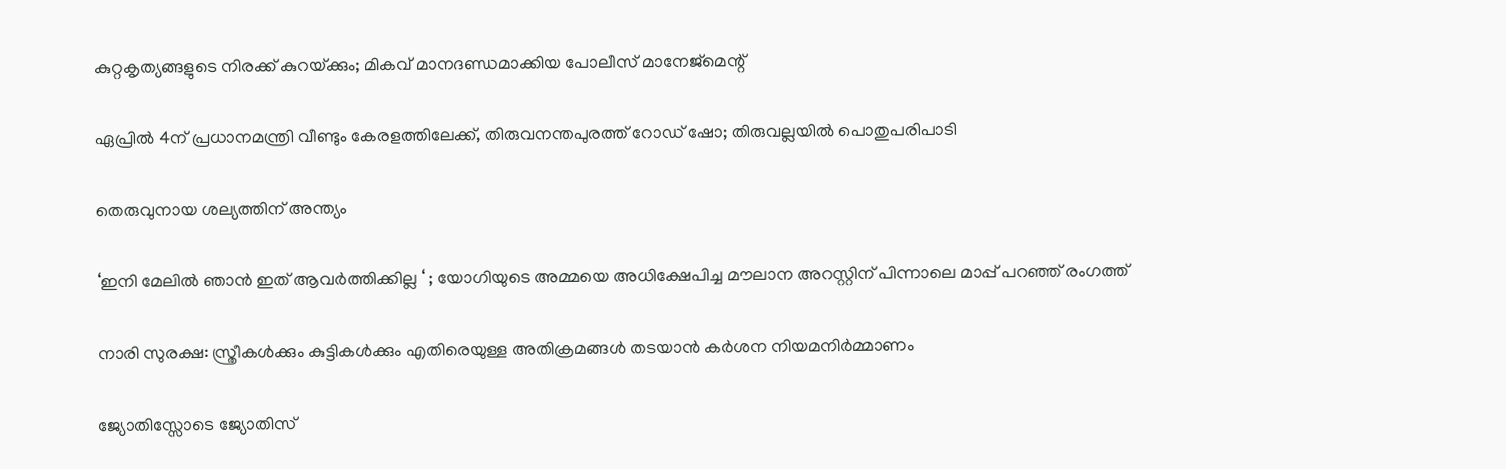കുറ്റകൃത്യങ്ങളുടെ നിരക്ക് കുറയ്‌ക്കും; മികവ് മാനദണ്ഡമാക്കിയ പോലീസ് മാനേജ്‌മെന്റ്

ഏപ്രില്‍ 4ന് പ്രധാനമന്ത്രി വീണ്ടും കേരളത്തിലേക്ക്, തിരുവനന്തപുരത്ത് റോഡ് ഷോ; തിരുവല്ലയില്‍ പൊതുപരിപാടി

തെരുവുനായ ശല്യത്തിന് അന്ത്യം

‘ഇനി മേലിൽ ഞാൻ ഇത് ആവർത്തിക്കില്ല ‘ ; യോഗിയുടെ അമ്മയെ അധിക്ഷേപിച്ച മൗലാന അറസ്റ്റിന് പിന്നാലെ മാപ്പ് പറഞ്ഞ് രംഗത്ത്

നാരി സുരക്ഷ: സ്ത്രീകള്‍ക്കും കുട്ടികള്‍ക്കും എതിരെയുള്ള അതിക്രമങ്ങള്‍ തടയാന്‍ കര്‍ശന നിയമനിര്‍മ്മാണം

ജ്യോതിസ്സോടെ ജ്യോതിസ്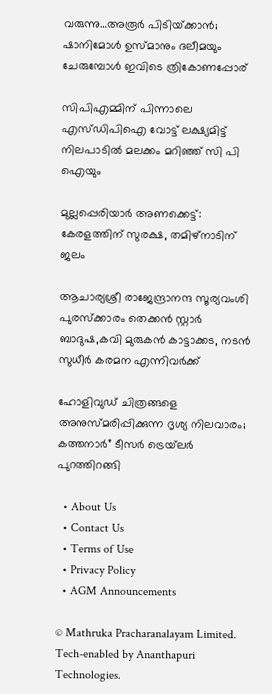വരുന്നു…അരൂര്‍ പിടിയ്‌ക്കാന്‍; ഷാനിമോള്‍ ഉസ്മാനും ദലീമയും ചേരുമ്പോള്‍ ഇവിടെ ത്രികോണപ്പോര്

സിപിഎമ്മിന് പിന്നാലെ എസ്ഡിപിഐ വോട്ട് ലക്ഷ്യമിട്ട് നിലപാടില്‍ മലക്കം മറിഞ്ഞ് സി പി ഐയും

മുല്ലപ്പെരിയാര്‍ അണക്കെട്ട്: കേരളത്തിന് സുരക്ഷ, തമിഴ്‌നാടിന് ജലം

ആചാര്യശ്രീ രാജേന്ദ്രാനന്ദ സൂര്യവംശി പുരസ്ക്കാരം തെക്കൻ സ്റ്റാർ ബാദുഷ,കവി മുരുകൻ കാട്ടാക്കട, നടൻ സുധീർ കരമന എന്നിവർക്ക്

ഹോളിവുഡ് ചിത്രങ്ങളെ അനുസ്മരിപ്പിക്കുന്ന ദൃശ്യ നിലവാരം; കത്തനാർ” ടീസർ ട്രെയ്‌ലർ പുറത്തിറങ്ങി

  • About Us
  • Contact Us
  • Terms of Use
  • Privacy Policy
  • AGM Announcements

© Mathruka Pracharanalayam Limited.
Tech-enabled by Ananthapuri Technologies.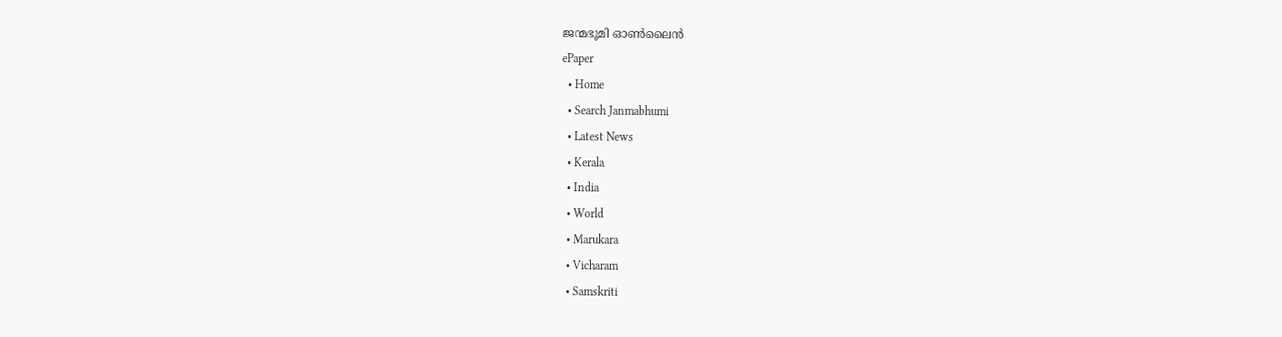ജന്മഭൂമി ഓണ്‍ലൈന്‍
ePaper
  • Home
  • Search Janmabhumi
  • Latest News
  • Kerala
  • India
  • World
  • Marukara
  • Vicharam
  • Samskriti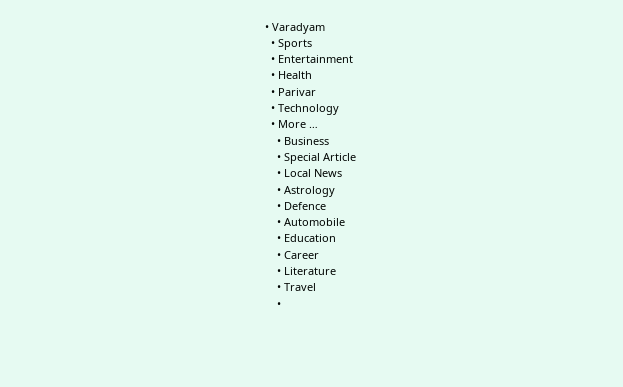• Varadyam
  • Sports
  • Entertainment
  • Health
  • Parivar
  • Technology
  • More …
    • Business
    • Special Article
    • Local News
    • Astrology
    • Defence
    • Automobile
    • Education
    • Career
    • Literature
    • Travel
    •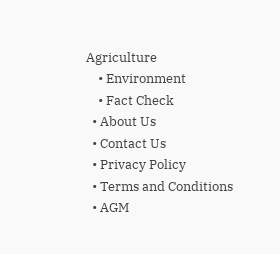Agriculture
    • Environment
    • Fact Check
  • About Us
  • Contact Us
  • Privacy Policy
  • Terms and Conditions
  • AGM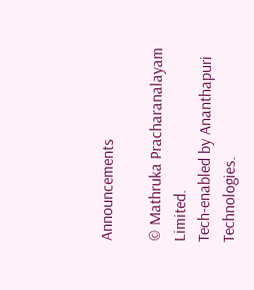Announcements

© Mathruka Pracharanalayam Limited.
Tech-enabled by Ananthapuri Technologies.